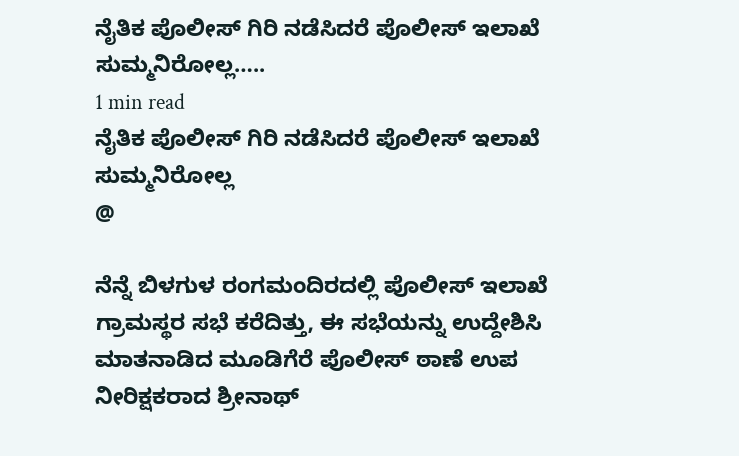ನೈತಿಕ ಪೊಲೀಸ್ ಗಿರಿ ನಡೆಸಿದರೆ ಪೊಲೀಸ್ ಇಲಾಖೆ ಸುಮ್ಮನಿರೋಲ್ಲ…..
1 min read
ನೈತಿಕ ಪೊಲೀಸ್ ಗಿರಿ ನಡೆಸಿದರೆ ಪೊಲೀಸ್ ಇಲಾಖೆ ಸುಮ್ಮನಿರೋಲ್ಲ
@

ನೆನ್ನೆ ಬಿಳಗುಳ ರಂಗಮಂದಿರದಲ್ಲಿ ಪೊಲೀಸ್ ಇಲಾಖೆ ಗ್ರಾಮಸ್ಥರ ಸಭೆ ಕರೆದಿತ್ತು, ಈ ಸಭೆಯನ್ನು ಉದ್ದೇಶಿಸಿ ಮಾತನಾಡಿದ ಮೂಡಿಗೆರೆ ಪೊಲೀಸ್ ಠಾಣೆ ಉಪ ನೀರಿಕ್ಷಕರಾದ ಶ್ರೀನಾಥ್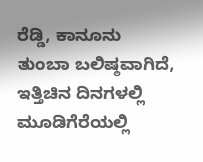ರೆಡ್ಡಿ, ಕಾನೂನು ತುಂಬಾ ಬಲಿಷ್ಠವಾಗಿದೆ, ಇತ್ತಿಚಿನ ದಿನಗಳಲ್ಲಿ ಮೂಡಿಗೆರೆಯಲ್ಲಿ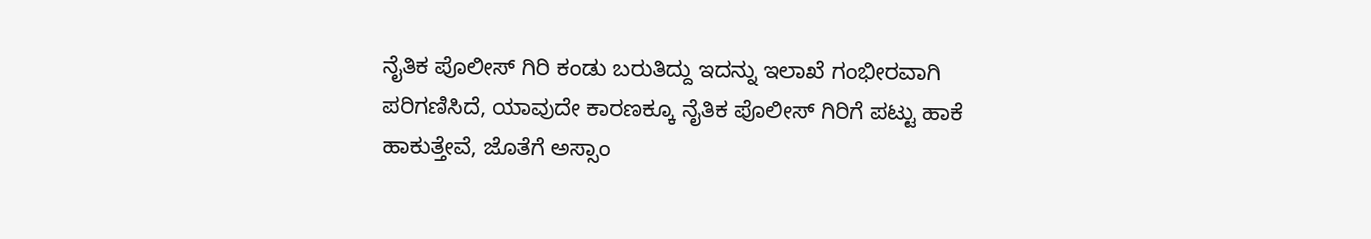ನೈತಿಕ ಪೊಲೀಸ್ ಗಿರಿ ಕಂಡು ಬರುತಿದ್ದು ಇದನ್ನು ಇಲಾಖೆ ಗಂಭೀರವಾಗಿ ಪರಿಗಣಿಸಿದೆ, ಯಾವುದೇ ಕಾರಣಕ್ಕೂ ನೈತಿಕ ಪೊಲೀಸ್ ಗಿರಿಗೆ ಪಟ್ಟು ಹಾಕೆ ಹಾಕುತ್ತೇವೆ, ಜೊತೆಗೆ ಅಸ್ಸಾಂ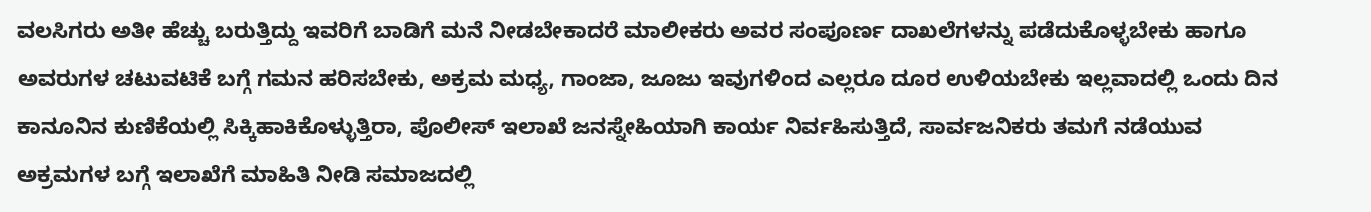ವಲಸಿಗರು ಅತೀ ಹೆಚ್ಚು ಬರುತ್ತಿದ್ದು ಇವರಿಗೆ ಬಾಡಿಗೆ ಮನೆ ನೀಡಬೇಕಾದರೆ ಮಾಲೀಕರು ಅವರ ಸಂಪೂರ್ಣ ದಾಖಲೆಗಳನ್ನು ಪಡೆದುಕೊಳ್ಳಬೇಕು ಹಾಗೂ ಅವರುಗಳ ಚಟುವಟಿಕೆ ಬಗ್ಗೆ ಗಮನ ಹರಿಸಬೇಕು, ಅಕ್ರಮ ಮಧ್ಯ, ಗಾಂಜಾ, ಜೂಜು ಇವುಗಳಿಂದ ಎಲ್ಲರೂ ದೂರ ಉಳಿಯಬೇಕು ಇಲ್ಲವಾದಲ್ಲಿ ಒಂದು ದಿನ ಕಾನೂನಿನ ಕುಣಿಕೆಯಲ್ಲಿ ಸಿಕ್ಕಿಹಾಕಿಕೊಳ್ಳುತ್ತಿರಾ, ಪೊಲೀಸ್ ಇಲಾಖೆ ಜನಸ್ನೇಹಿಯಾಗಿ ಕಾರ್ಯ ನಿರ್ವಹಿಸುತ್ತಿದೆ, ಸಾರ್ವಜನಿಕರು ತಮಗೆ ನಡೆಯುವ ಅಕ್ರಮಗಳ ಬಗ್ಗೆ ಇಲಾಖೆಗೆ ಮಾಹಿತಿ ನೀಡಿ ಸಮಾಜದಲ್ಲಿ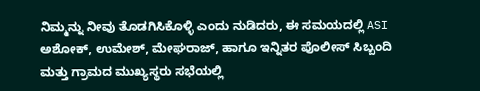ನಿಮ್ಮನ್ನು ನೀವು ತೊಡಗಿಸಿಕೊಳ್ಳಿ ಎಂದು ನುಡಿದರು, ಈ ಸಮಯದಲ್ಲಿ ASI ಅಶೋಕ್, ಉಮೇಶ್, ಮೇಘರಾಜ್, ಹಾಗೂ ಇನ್ನಿತರ ಪೊಲೀಸ್ ಸಿಬ್ಬಂದಿ ಮತ್ತು ಗ್ರಾಮದ ಮುಖ್ಯಸ್ಥರು ಸಭೆಯಲ್ಲಿ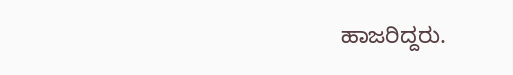ಹಾಜರಿದ್ದರು.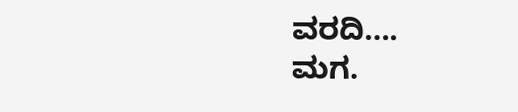ವರದಿ….
ಮಗ.